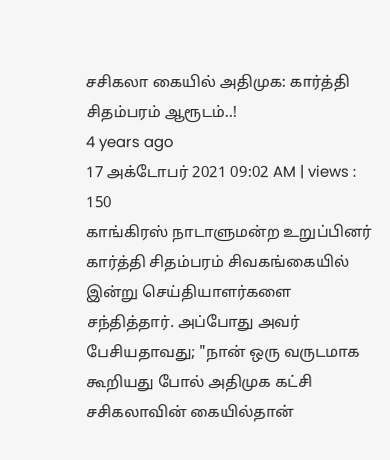சசிகலா கையில் அதிமுக: கார்த்தி சிதம்பரம் ஆரூடம்..!
4 years ago
17 அக்டோபர் 2021 09:02 AM | views : 150
காங்கிரஸ் நாடாளுமன்ற உறுப்பினர் கார்த்தி சிதம்பரம் சிவகங்கையில் இன்று செய்தியாளர்களை சந்தித்தார். அப்போது அவர் பேசியதாவது; "நான் ஒரு வருடமாக கூறியது போல் அதிமுக கட்சி சசிகலாவின் கையில்தான்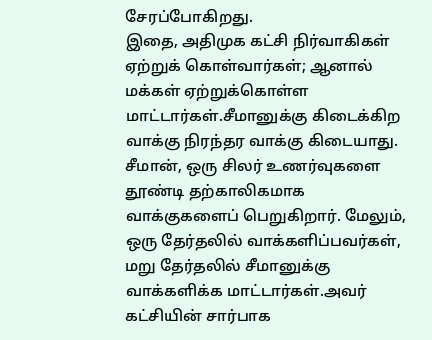சேரப்போகிறது.
இதை, அதிமுக கட்சி நிர்வாகிகள் ஏற்றுக் கொள்வார்கள்; ஆனால் மக்கள் ஏற்றுக்கொள்ள மாட்டார்கள்.சீமானுக்கு கிடைக்கிற வாக்கு நிரந்தர வாக்கு கிடையாது. சீமான், ஒரு சிலர் உணர்வுகளை தூண்டி தற்காலிகமாக வாக்குகளைப் பெறுகிறார். மேலும், ஒரு தேர்தலில் வாக்களிப்பவர்கள், மறு தேர்தலில் சீமானுக்கு வாக்களிக்க மாட்டார்கள்.அவர் கட்சியின் சார்பாக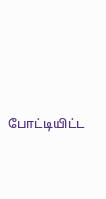போட்டியிட்ட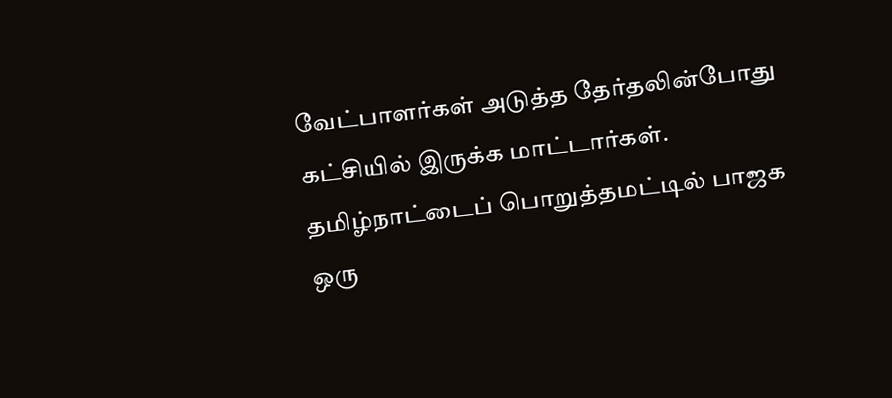வேட்பாளர்கள் அடுத்த தேர்தலின்போது கட்சியில் இருக்க மாட்டார்கள். தமிழ்நாட்டைப் பொறுத்தமட்டில் பாஜக ஒரு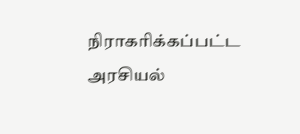நிராகரிக்கப்பட்ட அரசியல்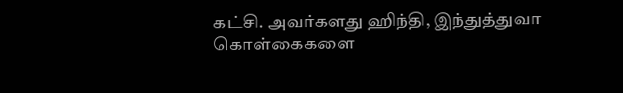கட்சி. அவர்களது ஹிந்தி, இந்துத்துவா கொள்கைகளை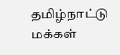தமிழ்நாட்டு மக்கள்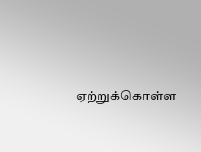ஏற்றுக்கொள்ள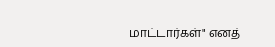மாட்டார்கள்" எனத்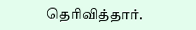தெரிவித்தார்.